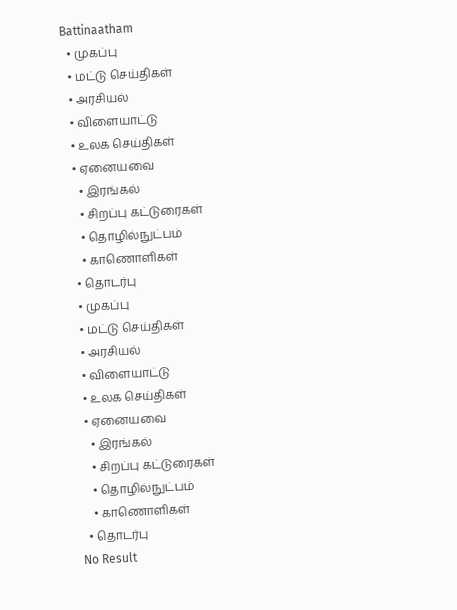Battinaatham
  • முகப்பு
  • மட்டு செய்திகள்
  • அரசியல்
  • விளையாட்டு
  • உலக செய்திகள்
  • ஏனையவை
    • இரங்கல்
    • சிறப்பு கட்டுரைகள்
    • தொழில்நுட்பம்
    • காணொளிகள்
  • தொடர்பு
  • முகப்பு
  • மட்டு செய்திகள்
  • அரசியல்
  • விளையாட்டு
  • உலக செய்திகள்
  • ஏனையவை
    • இரங்கல்
    • சிறப்பு கட்டுரைகள்
    • தொழில்நுட்பம்
    • காணொளிகள்
  • தொடர்பு
No Result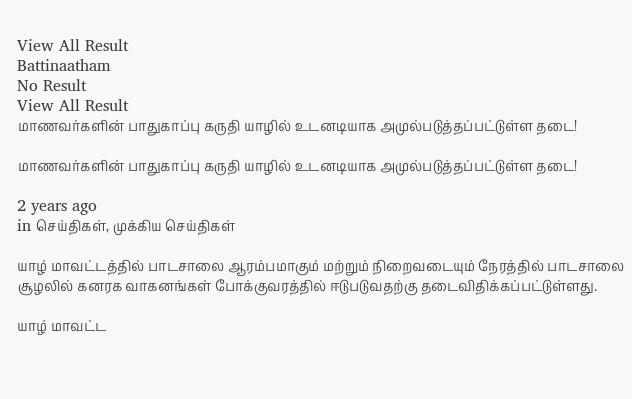View All Result
Battinaatham
No Result
View All Result
மாணவர்களின் பாதுகாப்பு கருதி யாழில் உடனடியாக அமுல்படுத்தப்பட்டுள்ள தடை!

மாணவர்களின் பாதுகாப்பு கருதி யாழில் உடனடியாக அமுல்படுத்தப்பட்டுள்ள தடை!

2 years ago
in செய்திகள், முக்கிய செய்திகள்

யாழ் மாவட்டத்தில் பாடசாலை ஆரம்பமாகும் மற்றும் நிறைவடையும் நேரத்தில் பாடசாலை சூழலில் கனரக வாகனங்கள் போக்குவரத்தில் ஈடுபடுவதற்கு தடைவிதிக்கப்பட்டுள்ளது.

யாழ் மாவட்ட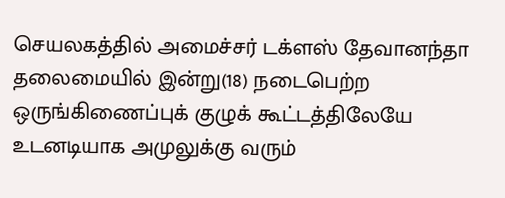செயலகத்தில் அமைச்சர் டக்ளஸ் தேவானந்தா தலைமையில் இன்று(18) நடைபெற்ற ஒருங்கிணைப்புக் குழுக் கூட்டத்திலேயே உடனடியாக அமுலுக்கு வரும்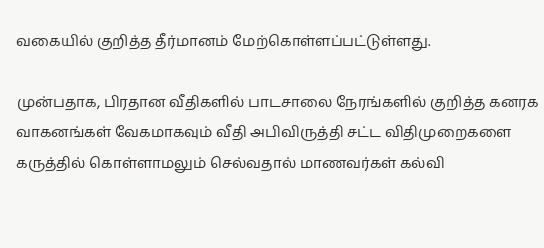வகையில் குறித்த தீர்மானம் மேற்கொள்ளப்பட்டுள்ளது.

முன்பதாக, பிரதான வீதிகளில் பாடசாலை நேரங்களில் குறித்த கனரக வாகனங்கள் வேகமாகவும் வீதி அபிவிருத்தி சட்ட விதிமுறைகளை கருத்தில் கொள்ளாமலும் செல்வதால் மாணவர்கள் கல்வி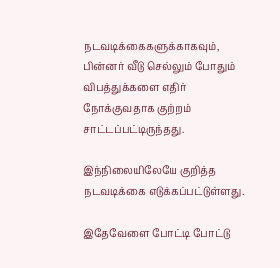நடவடிக்கைகளுக்காகவும், பின்னர் வீடு செல்லும் போதும் விபத்துக்களை எதிர் நோக்குவதாக குற்றம் சாட்டப்பட்டிருந்தது.

இந்நிலையிலேயே குறித்த நடவடிக்கை எடுக்கப்பட்டுள்ளது.

இதேவேளை போட்டி போட்டு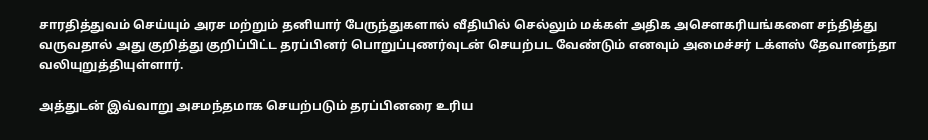சாரதித்துவம் செய்யும் அரச மற்றும் தனியார் பேருந்துகளால் வீதியில் செல்லும் மக்கள் அதிக அசௌகரியங்களை சந்தித்து வருவதால் அது குறித்து குறிப்பிட்ட தரப்பினர் பொறுப்புணர்வுடன் செயற்பட வேண்டும் எனவும் அமைச்சர் டக்ளஸ் தேவானந்தா வலியுறுத்தியுள்ளார்.

அத்துடன் இவ்வாறு அசமந்தமாக செயற்படும் தரப்பினரை உரிய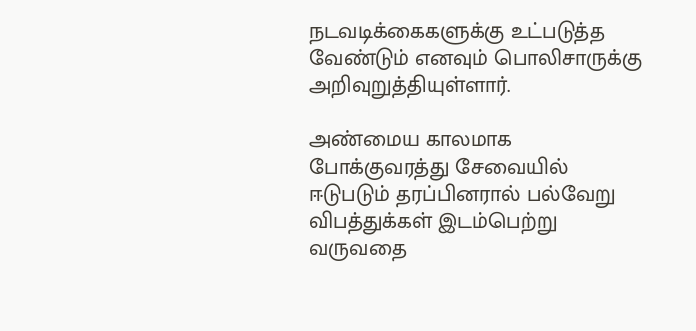நடவடிக்கைகளுக்கு உட்படுத்த வேண்டும் எனவும் பொலிசாருக்கு அறிவுறுத்தியுள்ளார்.

அண்மைய காலமாக போக்குவரத்து சேவையில் ஈடுபடும் தரப்பினரால் பல்வேறு விபத்துக்கள் இடம்பெற்று வருவதை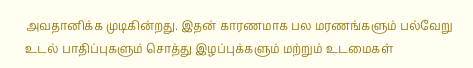அவதானிக்க முடிகின்றது. இதன் காரணமாக பல மரணங்களும் பல்வேறு உடல் பாதிப்புகளும் சொத்து இழப்புக்களும் மற்றும் உடமைகள்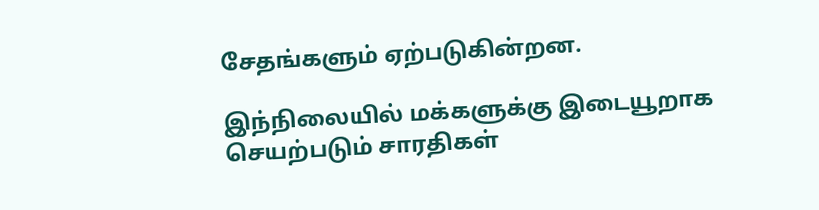சேதங்களும் ஏற்படுகின்றன.

இந்நிலையில் மக்களுக்கு இடையூறாக செயற்படும் சாரதிகள்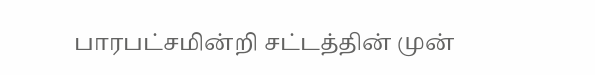பாரபட்சமின்றி சட்டத்தின் முன்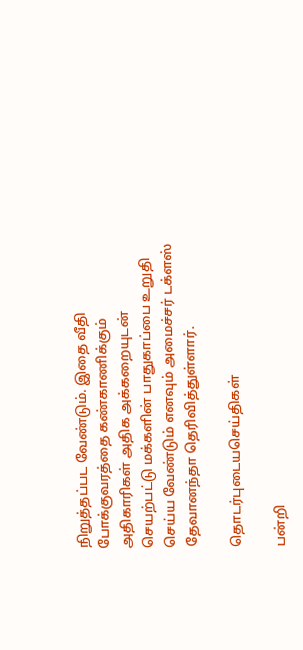நிறுத்தப்பட வேண்டும். இதை வீதி போக்குவரத்தை கண்காணிக்கும் அதிகாரிகள் அதிக அக்கறையுடன் செயற்பட்டு மக்களின் பாதுகாப்பை உறுதி செய்ய வேண்டும் எனவும் அமைச்சர் டக்ளஸ் தேவானந்தா தெரிவித்துள்ளார்.

தொடர்புடையசெய்திகள்

பன்றி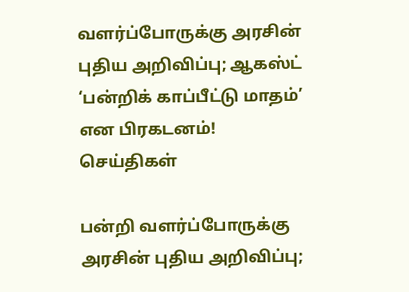வளர்ப்போருக்கு அரசின் புதிய அறிவிப்பு; ஆகஸ்ட் ‘பன்றிக் காப்பீட்டு மாதம்’ என பிரகடனம்!
செய்திகள்

பன்றி வளர்ப்போருக்கு அரசின் புதிய அறிவிப்பு;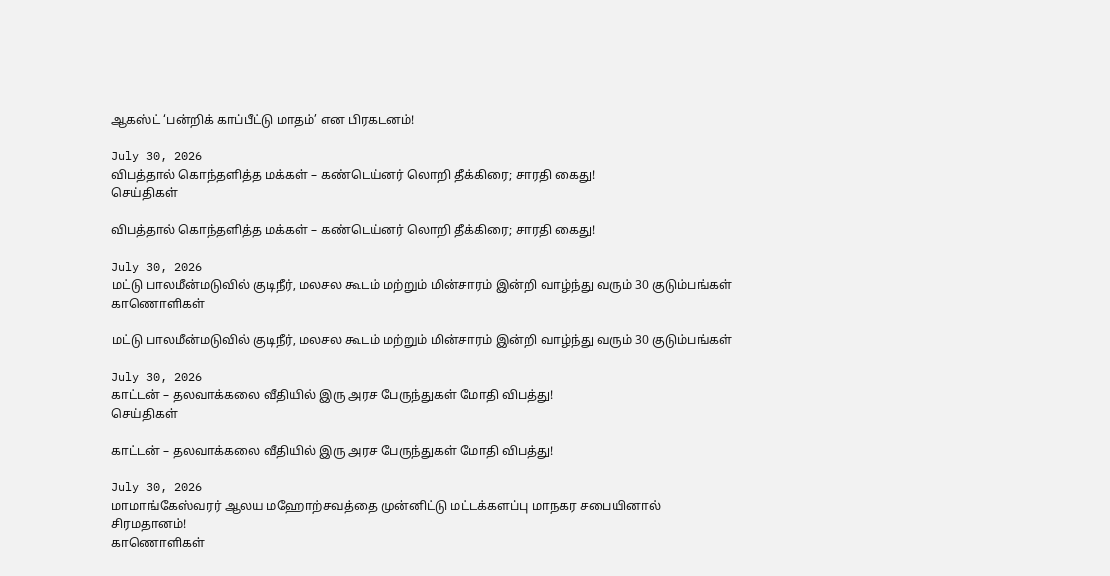ஆகஸ்ட் ‘பன்றிக் காப்பீட்டு மாதம்’ என பிரகடனம்!

July 30, 2026
விபத்தால் கொந்தளித்த மக்கள் – கண்டெய்னர் லொறி தீக்கிரை; சாரதி கைது!
செய்திகள்

விபத்தால் கொந்தளித்த மக்கள் – கண்டெய்னர் லொறி தீக்கிரை; சாரதி கைது!

July 30, 2026
மட்டு பாலமீன்மடுவில் குடிநீர், மலசல கூடம் மற்றும் மின்சாரம் இன்றி வாழ்ந்து வரும் 30 குடும்பங்கள்
காணொளிகள்

மட்டு பாலமீன்மடுவில் குடிநீர், மலசல கூடம் மற்றும் மின்சாரம் இன்றி வாழ்ந்து வரும் 30 குடும்பங்கள்

July 30, 2026
காட்டன் – தலவாக்கலை வீதியில் இரு அரச பேருந்துகள் மோதி விபத்து!
செய்திகள்

காட்டன் – தலவாக்கலை வீதியில் இரு அரச பேருந்துகள் மோதி விபத்து!

July 30, 2026
மாமாங்கேஸ்வரர் ஆலய மஹோற்சவத்தை முன்னிட்டு மட்டக்களப்பு மாநகர சபையினால்  சிரமதானம்!
காணொளிகள்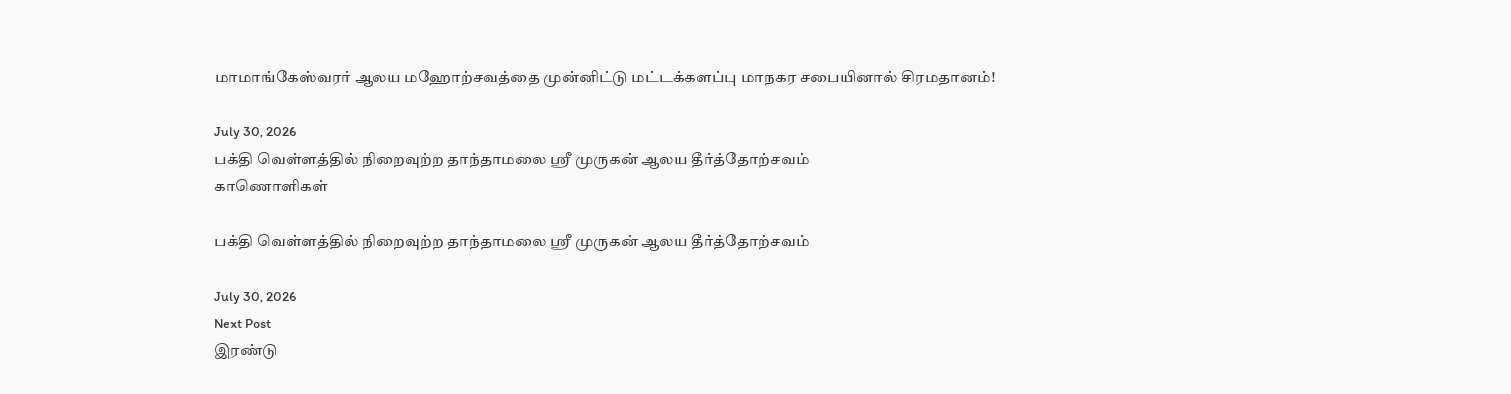மாமாங்கேஸ்வரர் ஆலய மஹோற்சவத்தை முன்னிட்டு மட்டக்களப்பு மாநகர சபையினால் சிரமதானம்!

July 30, 2026
பக்தி வெள்ளத்தில் நிறைவுற்ற தாந்தாமலை ஸ்ரீ முருகன் ஆலய தீர்த்தோற்சவம்
காணொளிகள்

பக்தி வெள்ளத்தில் நிறைவுற்ற தாந்தாமலை ஸ்ரீ முருகன் ஆலய தீர்த்தோற்சவம்

July 30, 2026
Next Post
இரண்டு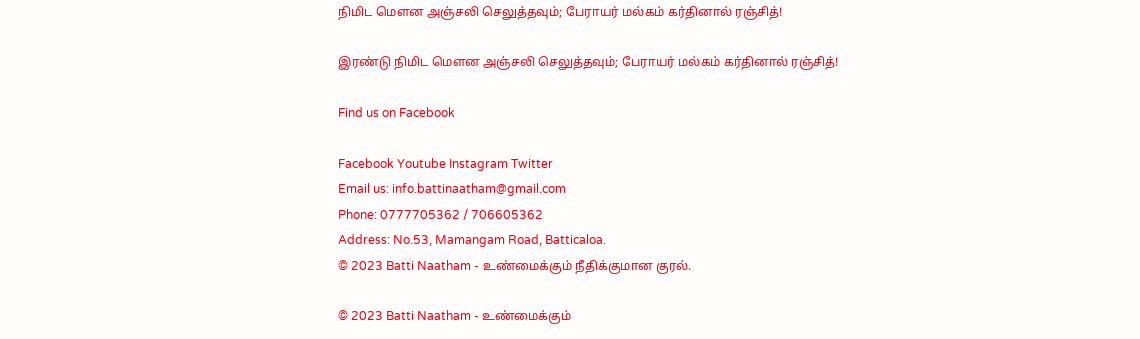நிமிட மௌன அஞ்சலி செலுத்தவும்; பேராயர் மல்கம் கர்தினால் ரஞ்சித்!

இரண்டு நிமிட மௌன அஞ்சலி செலுத்தவும்; பேராயர் மல்கம் கர்தினால் ரஞ்சித்!

Find us on Facebook

Facebook Youtube Instagram Twitter
Email us: info.battinaatham@gmail.com
Phone: 0777705362 / 706605362
Address: No.53, Mamangam Road, Batticaloa.
© 2023 Batti Naatham - உண்மைக்கும் நீதிக்குமான குரல்.

© 2023 Batti Naatham - உண்மைக்கும்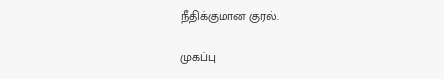நீதிக்குமான குரல்.

முகப்பு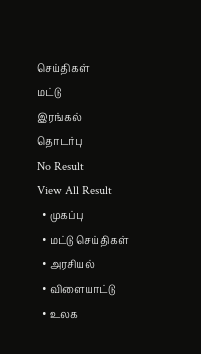செய்திகள்
மட்டு
இரங்கல்
தொடர்பு
No Result
View All Result
  • முகப்பு
  • மட்டு செய்திகள்
  • அரசியல்
  • விளையாட்டு
  • உலக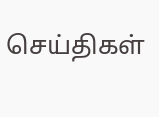செய்திகள்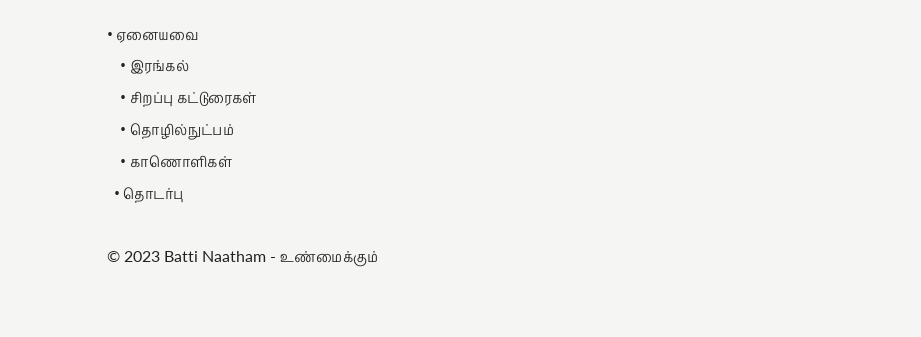• ஏனையவை
    • இரங்கல்
    • சிறப்பு கட்டுரைகள்
    • தொழில்நுட்பம்
    • காணொளிகள்
  • தொடர்பு

© 2023 Batti Naatham - உண்மைக்கும்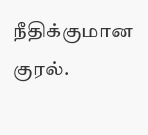நீதிக்குமான குரல்.